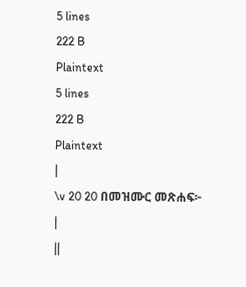5 lines
222 B
Plaintext
5 lines
222 B
Plaintext
|
\v 20 20 በመዝሙር መጽሐፍ፦
|
||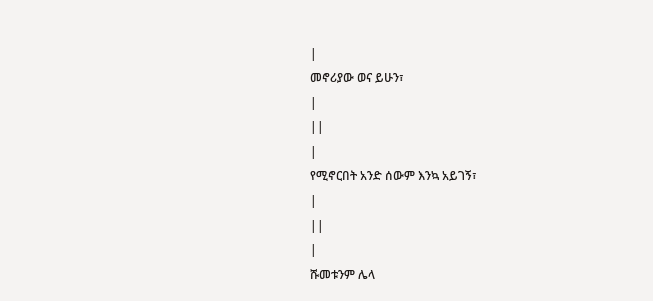|
መኖሪያው ወና ይሁን፣
|
||
|
የሚኖርበት አንድ ሰውም እንኳ አይገኝ፣
|
||
|
ሹመቱንም ሌላ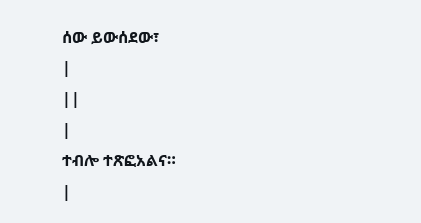ሰው ይውሰደው፣
|
||
|
ተብሎ ተጽፎአልና።
|